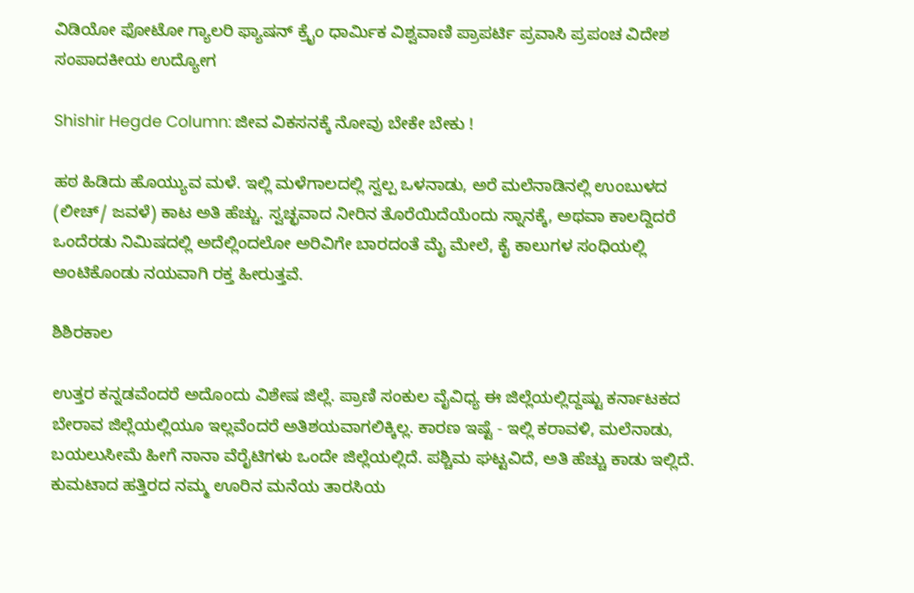ವಿಡಿಯೋ ಫೋಟೋ ಗ್ಯಾಲರಿ ಫ್ಯಾಷನ್ ಕ್ರೈಂ ಧಾರ್ಮಿಕ ವಿಶ್ವವಾಣಿ ಪ್ರಾಪರ್ಟಿ ಪ್ರವಾಸಿ ಪ್ರಪಂಚ ವಿದೇಶ ಸಂಪಾದಕೀಯ ಉದ್ಯೋಗ

Shishir Hegde Column: ಜೀವ ವಿಕಸನಕ್ಕೆ ನೋವು ಬೇಕೇ ಬೇಕು !

ಹಠ ಹಿಡಿದು ಹೊಯ್ಯುವ ಮಳೆ. ಇಲ್ಲಿ ಮಳೆಗಾಲದಲ್ಲಿ ಸ್ವಲ್ಪ ಒಳನಾಡು, ಅರೆ ಮಲೆನಾಡಿನಲ್ಲಿ ಉಂಬುಳದ (ಲೀಚ್/ ಜವಳೆ) ಕಾಟ ಅತಿ ಹೆಚ್ಚು. ಸ್ವಚ್ಛವಾದ ನೀರಿನ ತೊರೆಯಿದೆಯೆಂದು ಸ್ನಾನಕ್ಕೆ, ಅಥವಾ ಕಾಲದ್ದಿದರೆ ಒಂದೆರಡು ನಿಮಿಷದಲ್ಲಿ ಅದೆಲ್ಲಿಂದಲೋ ಅರಿವಿಗೇ ಬಾರದಂತೆ ಮೈ ಮೇಲೆ, ಕೈ ಕಾಲುಗಳ ಸಂಧಿಯಲ್ಲಿ ಅಂಟಿಕೊಂಡು ನಯವಾಗಿ ರಕ್ತ ಹೀರುತ್ತವೆ.

ಶಿಶಿರಕಾಲ

ಉತ್ತರ ಕನ್ನಡವೆಂದರೆ ಅದೊಂದು ವಿಶೇಷ ಜಿಲ್ಲೆ. ಪ್ರಾಣಿ ಸಂಕುಲ ವೈವಿಧ್ಯ ಈ ಜಿಲ್ಲೆಯಲ್ಲಿದ್ದಷ್ಟು ಕರ್ನಾಟಕದ ಬೇರಾವ ಜಿಲ್ಲೆಯಲ್ಲಿಯೂ ಇಲ್ಲವೆಂದರೆ ಅತಿಶಯವಾಗಲಿಕ್ಕಿಲ್ಲ. ಕಾರಣ ಇಷ್ಟೆ - ಇಲ್ಲಿ ಕರಾವಳಿ, ಮಲೆನಾಡು, ಬಯಲುಸೀಮೆ ಹೀಗೆ ನಾನಾ ವೆರೈಟಿಗಳು ಒಂದೇ ಜಿಲ್ಲೆಯಲ್ಲಿದೆ. ಪಶ್ಚಿಮ ಘಟ್ಟವಿದೆ, ಅತಿ ಹೆಚ್ಚು ಕಾಡು ಇಲ್ಲಿದೆ. ಕುಮಟಾದ ಹತ್ತಿರದ ನಮ್ಮ ಊರಿನ ಮನೆಯ ತಾರಸಿಯ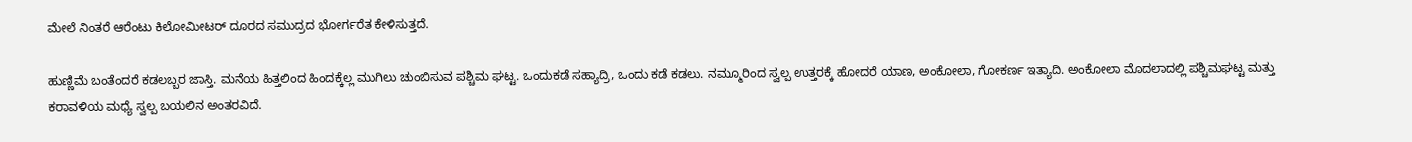ಮೇಲೆ ನಿಂತರೆ ಆರೆಂಟು ಕಿಲೋಮೀಟರ್ ದೂರದ ಸಮುದ್ರದ ಭೋರ್ಗರೆತ ಕೇಳಿಸುತ್ತದೆ.

ಹುಣ್ಣಿಮೆ ಬಂತೆಂದರೆ ಕಡಲಬ್ಬರ ಜಾಸ್ತಿ. ಮನೆಯ ಹಿತ್ತಲಿಂದ ಹಿಂದಕ್ಕೆಲ್ಲ ಮುಗಿಲು ಚುಂಬಿಸುವ ಪಶ್ಚಿಮ ಘಟ್ಟ. ಒಂದುಕಡೆ ಸಹ್ಯಾದ್ರಿ, ಒಂದು ಕಡೆ ಕಡಲು. ನಮ್ಮೂರಿಂದ ಸ್ವಲ್ಪ ಉತ್ತರಕ್ಕೆ ಹೋದರೆ ಯಾಣ, ಅಂಕೋಲಾ, ಗೋಕರ್ಣ ಇತ್ಯಾದಿ. ಅಂಕೋಲಾ ಮೊದಲಾದಲ್ಲಿ ಪಶ್ಚಿಮಘಟ್ಟ ಮತ್ತು ಕರಾವಳಿಯ ಮಧ್ಯೆ ಸ್ವಲ್ಪ ಬಯಲಿನ ಅಂತರವಿದೆ.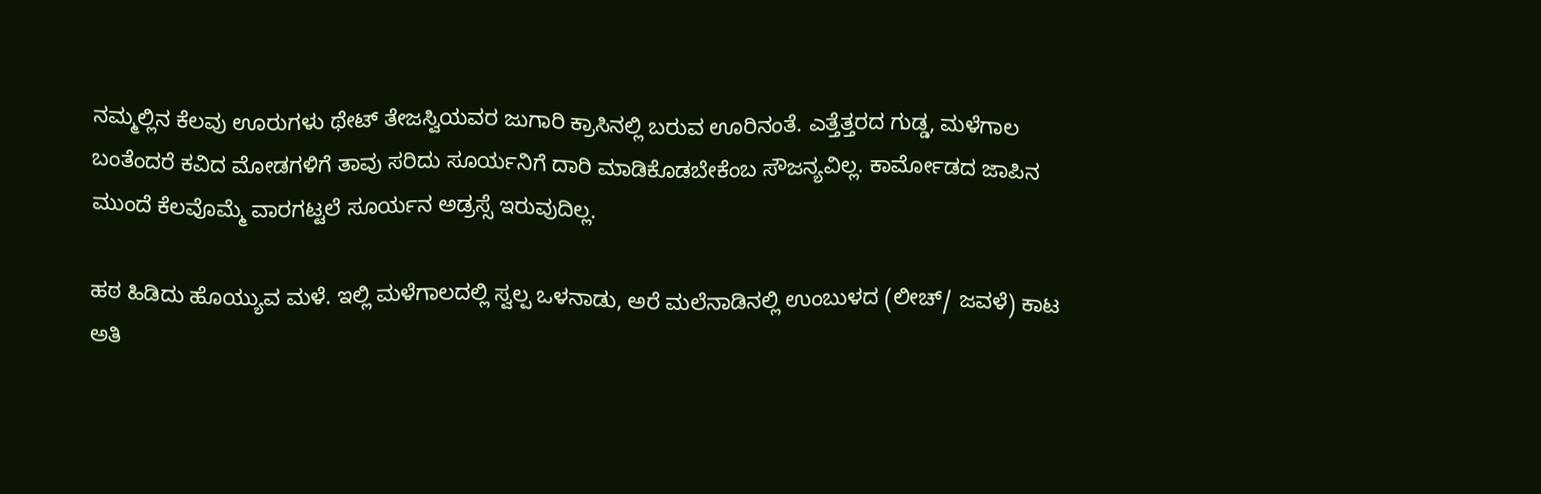ನಮ್ಮಲ್ಲಿನ ಕೆಲವು ಊರುಗಳು ಥೇಟ್ ತೇಜಸ್ವಿಯವರ ಜುಗಾರಿ ಕ್ರಾಸಿನಲ್ಲಿ ಬರುವ ಊರಿನಂತೆ. ಎತ್ತೆತ್ತರದ ಗುಡ್ಡ, ಮಳೆಗಾಲ ಬಂತೆಂದರೆ ಕವಿದ ಮೋಡಗಳಿಗೆ ತಾವು ಸರಿದು ಸೂರ್ಯನಿಗೆ ದಾರಿ ಮಾಡಿಕೊಡಬೇಕೆಂಬ ಸೌಜನ್ಯವಿಲ್ಲ. ಕಾರ್ಮೋಡದ ಜಾಪಿನ ಮುಂದೆ ಕೆಲವೊಮ್ಮೆ ವಾರಗಟ್ಟಲೆ ಸೂರ್ಯನ ಅಡ್ರಸ್ಸೆ ಇರುವುದಿಲ್ಲ.

ಹಠ ಹಿಡಿದು ಹೊಯ್ಯುವ ಮಳೆ. ಇಲ್ಲಿ ಮಳೆಗಾಲದಲ್ಲಿ ಸ್ವಲ್ಪ ಒಳನಾಡು, ಅರೆ ಮಲೆನಾಡಿನಲ್ಲಿ ಉಂಬುಳದ (ಲೀಚ್/ ಜವಳೆ) ಕಾಟ ಅತಿ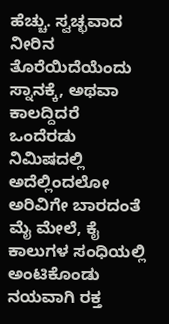ಹೆಚ್ಚು. ಸ್ವಚ್ಛವಾದ ನೀರಿನ ತೊರೆಯಿದೆಯೆಂದು ಸ್ನಾನಕ್ಕೆ, ಅಥವಾ ಕಾಲದ್ದಿದರೆ ಒಂದೆರಡು ನಿಮಿಷದಲ್ಲಿ ಅದೆಲ್ಲಿಂದಲೋ ಅರಿವಿಗೇ ಬಾರದಂತೆ ಮೈ ಮೇಲೆ, ಕೈ ಕಾಲುಗಳ ಸಂಧಿಯಲ್ಲಿ ಅಂಟಿಕೊಂಡು ನಯವಾಗಿ ರಕ್ತ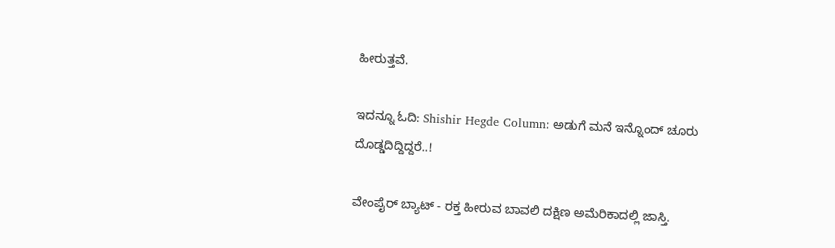ಹೀರುತ್ತವೆ.

ಇದನ್ನೂ ಓದಿ: Shishir Hegde Column: ಅಡುಗೆ ಮನೆ ಇನ್ನೊಂದ್‌ ಚೂರು ದೊಡ್ಡದಿದ್ದಿದ್ದರೆ..!

ವೇಂಪೈರ್ ಬ್ಯಾಟ್ - ರಕ್ತ ಹೀರುವ ಬಾವಲಿ ದಕ್ಷಿಣ ಅಮೆರಿಕಾದಲ್ಲಿ ಜಾಸ್ತಿ.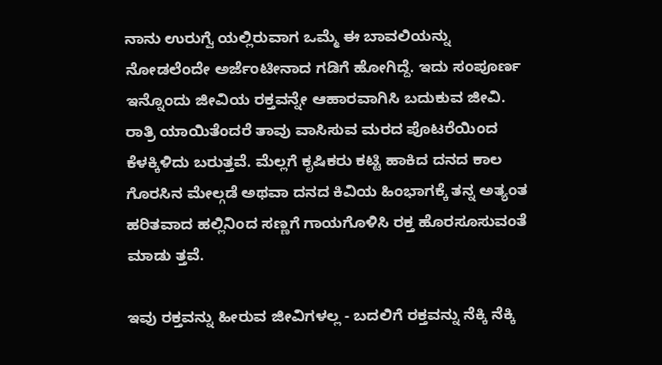ನಾನು ಉರುಗ್ವೆ ಯಲ್ಲಿರುವಾಗ ಒಮ್ಮೆ ಈ ಬಾವಲಿಯನ್ನು ನೋಡಲೆಂದೇ ಅರ್ಜೆಂಟೀನಾದ ಗಡಿಗೆ ಹೋಗಿದ್ದೆ. ಇದು ಸಂಪೂರ್ಣ ಇನ್ನೊಂದು ಜೀವಿಯ ರಕ್ತವನ್ನೇ ಆಹಾರವಾಗಿಸಿ ಬದುಕುವ ಜೀವಿ. ರಾತ್ರಿ ಯಾಯಿತೆಂದರೆ ತಾವು ವಾಸಿಸುವ ಮರದ ಪೊಟರೆಯಿಂದ ಕೆಳಕ್ಕಿಳಿದು ಬರುತ್ತವೆ. ಮೆಲ್ಲಗೆ ಕೃಷಿಕರು ಕಟ್ಟಿ ಹಾಕಿದ ದನದ ಕಾಲ ಗೊರಸಿನ ಮೇಲ್ಗಡೆ ಅಥವಾ ದನದ ಕಿವಿಯ ಹಿಂಭಾಗಕ್ಕೆ ತನ್ನ ಅತ್ಯಂತ ಹರಿತವಾದ ಹಲ್ಲಿನಿಂದ ಸಣ್ಣಗೆ ಗಾಯಗೊಳಿಸಿ ರಕ್ತ ಹೊರಸೂಸುವಂತೆ ಮಾಡು ತ್ತವೆ.

ಇವು ರಕ್ತವನ್ನು ಹೀರುವ ಜೀವಿಗಳಲ್ಲ - ಬದಲಿಗೆ ರಕ್ತವನ್ನು ನೆಕ್ಕಿ ನೆಕ್ಕಿ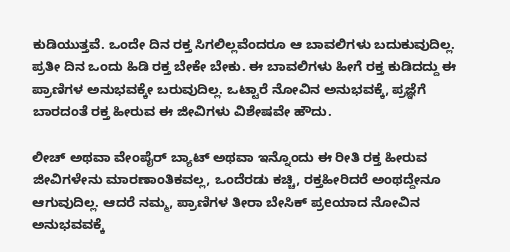ಕುಡಿಯುತ್ತವೆ. ಒಂದೇ ದಿನ ರಕ್ತ ಸಿಗಲಿಲ್ಲವೆಂದರೂ ಆ ಬಾವಲಿಗಳು ಬದುಕುವುದಿಲ್ಲ. ಪ್ರತೀ ದಿನ ಒಂದು ಹಿಡಿ ರಕ್ತ ಬೇಕೇ ಬೇಕು. ಈ ಬಾವಲಿಗಳು ಹೀಗೆ ರಕ್ತ ಕುಡಿದದ್ದು ಈ ಪ್ರಾಣಿಗಳ ಅನುಭವಕ್ಕೇ ಬರುವುದಿಲ್ಲ. ಒಟ್ಟಾರೆ ನೋವಿನ ಅನುಭವಕ್ಕೆ, ಪ್ರಜ್ಞೆಗೆ ಬಾರದಂತೆ ರಕ್ತ ಹೀರುವ ಈ ಜೀವಿಗಳು ವಿಶೇಷವೇ ಹೌದು.

ಲೀಚ್ ಅಥವಾ ವೇಂಪೈರ್ ಬ್ಯಾಟ್ ಅಥವಾ ಇನ್ನೊಂದು ಈ ರೀತಿ ರಕ್ತ ಹೀರುವ ಜೀವಿಗಳೇನು ಮಾರಣಾಂತಿಕವಲ್ಲ, ಒಂದೆರಡು ಕಚ್ಚಿ, ರಕ್ತಹೀರಿದರೆ ಅಂಥದ್ದೇನೂ ಆಗುವುದಿಲ್ಲ. ಆದರೆ ನಮ್ಮ, ಪ್ರಾಣಿಗಳ ತೀರಾ ಬೇಸಿಕ್ ಪ್ರeಯಾದ ನೋವಿನ ಅನುಭವವಕ್ಕೆ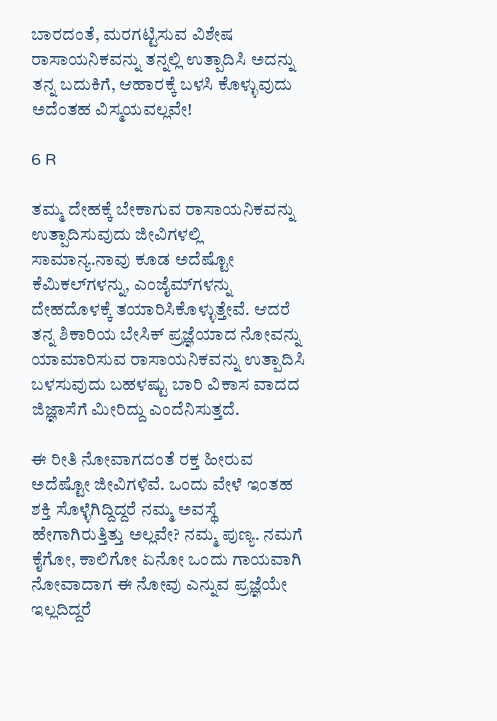ಬಾರದಂತೆ, ಮರಗಟ್ಟಿಸುವ ವಿಶೇಷ ರಾಸಾಯನಿಕವನ್ನು ತನ್ನಲ್ಲಿ ಉತ್ಪಾದಿಸಿ ಅದನ್ನು ತನ್ನ ಬದುಕಿಗೆ, ಆಹಾರಕ್ಕೆ ಬಳಸಿ ಕೊಳ್ಳುವುದು ಅದೆಂತಹ ವಿಸ್ಮಯವಲ್ಲವೇ!

6 R

ತಮ್ಮ ದೇಹಕ್ಕೆ ಬೇಕಾಗುವ ರಾಸಾಯನಿಕವನ್ನು ಉತ್ಪಾದಿಸುವುದು ಜೀವಿಗಳಲ್ಲಿ ಸಾಮಾನ್ಯ.ನಾವು ಕೂಡ ಅದೆಷ್ಟೋ ಕೆಮಿಕಲ್‌ಗಳನ್ನು, ಎಂಜೈಮ್‌ಗಳನ್ನು ದೇಹದೊಳಕ್ಕೆ ತಯಾರಿಸಿಕೊಳ್ಳುತ್ತೇವೆ. ಆದರೆ ತನ್ನ ಶಿಕಾರಿಯ ಬೇಸಿಕ್ ಪ್ರಜ್ಞೆಯಾದ ನೋವನ್ನು ಯಾಮಾರಿಸುವ ರಾಸಾಯನಿಕವನ್ನು ಉತ್ಪಾದಿಸಿ ಬಳಸುವುದು ಬಹಳಷ್ಟು ಬಾರಿ ವಿಕಾಸ ವಾದದ ಜಿಜ್ಞಾಸೆಗೆ ಮೀರಿದ್ದು ಎಂದೆನಿಸುತ್ತದೆ.

ಈ ರೀತಿ ನೋವಾಗದಂತೆ ರಕ್ತ ಹೀರುವ ಅದೆಷ್ಟೋ ಜೀವಿಗಳಿವೆ. ಒಂದು ವೇಳೆ ಇಂತಹ ಶಕ್ತಿ ಸೊಳ್ಳೆಗಿದ್ದಿದ್ದರೆ ನಮ್ಮ ಅವಸ್ಥೆ ಹೇಗಾಗಿರುತ್ತಿತ್ತು ಅಲ್ಲವೇ? ನಮ್ಮ ಪುಣ್ಯ. ನಮಗೆ ಕೈಗೋ, ಕಾಲಿಗೋ ಏನೋ ಒಂದು ಗಾಯವಾಗಿ ನೋವಾದಾಗ ಈ ನೋವು ಎನ್ನುವ ಪ್ರಜ್ಞೆಯೇ ಇಲ್ಲದಿದ್ದರೆ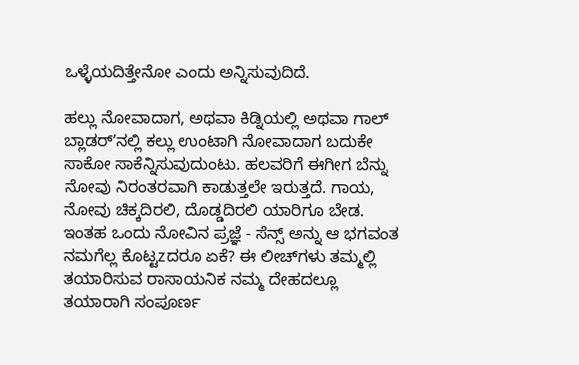ಒಳ್ಳೆಯದಿತ್ತೇನೋ ಎಂದು ಅನ್ನಿಸುವುದಿದೆ.

ಹಲ್ಲು ನೋವಾದಾಗ, ಅಥವಾ ಕಿಡ್ನಿಯಲ್ಲಿ ಅಥವಾ ಗಾಲ್ ಬ್ಲಾಡರ್ʼನಲ್ಲಿ ಕಲ್ಲು ಉಂಟಾಗಿ ನೋವಾದಾಗ ಬದುಕೇ ಸಾಕೋ ಸಾಕೆನ್ನಿಸುವುದುಂಟು. ಹಲವರಿಗೆ ಈಗೀಗ ಬೆನ್ನು ನೋವು ನಿರಂತರವಾಗಿ ಕಾಡುತ್ತಲೇ ಇರುತ್ತದೆ. ಗಾಯ, ನೋವು ಚಿಕ್ಕದಿರಲಿ, ದೊಡ್ಡದಿರಲಿ ಯಾರಿಗೂ ಬೇಡ. ಇಂತಹ ಒಂದು ನೋವಿನ ಪ್ರಜ್ಞೆ - ಸೆನ್ಸ್ ಅನ್ನು ಆ ಭಗವಂತ ನಮಗೆಲ್ಲ ಕೊಟ್ಟzದರೂ ಏಕೆ? ಈ ಲೀಚ್‌ಗಳು ತಮ್ಮಲ್ಲಿ ತಯಾರಿಸುವ ರಾಸಾಯನಿಕ ನಮ್ಮ ದೇಹದಲ್ಲೂ ತಯಾರಾಗಿ ಸಂಪೂರ್ಣ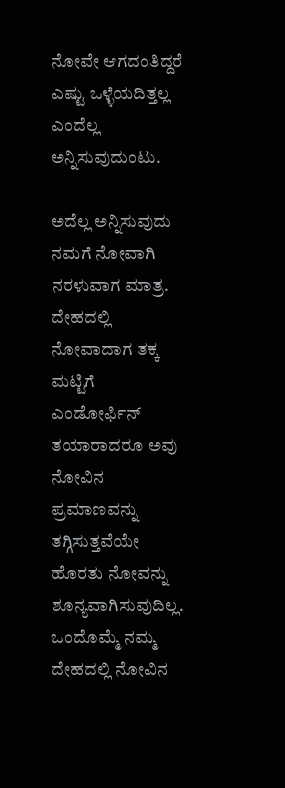ನೋವೇ ಆಗದಂತಿದ್ದರೆ ಎಷ್ಟು ಒಳ್ಳೆಯದಿತ್ತಲ್ಲ ಎಂದೆಲ್ಲ ಅನ್ನಿಸುವುದುಂಟು.

ಅದೆಲ್ಲ ಅನ್ನಿಸುವುದು ನಮಗೆ ನೋವಾಗಿ ನರಳುವಾಗ ಮಾತ್ರ. ದೇಹದಲ್ಲಿ ನೋವಾದಾಗ ತಕ್ಕ ಮಟ್ಟಿಗೆ ಎಂಡೋರ್ಫಿನ್ ತಯಾರಾದರೂ ಅವು ನೋವಿನ ಪ್ರಮಾಣವನ್ನು ತಗ್ಗಿಸುತ್ತವೆಯೇ ಹೊರತು ನೋವನ್ನು ಶೂನ್ಯವಾಗಿಸುವುದಿಲ್ಲ. ಒಂದೊಮ್ಮೆ ನಮ್ಮ ದೇಹದಲ್ಲಿ ನೋವಿನ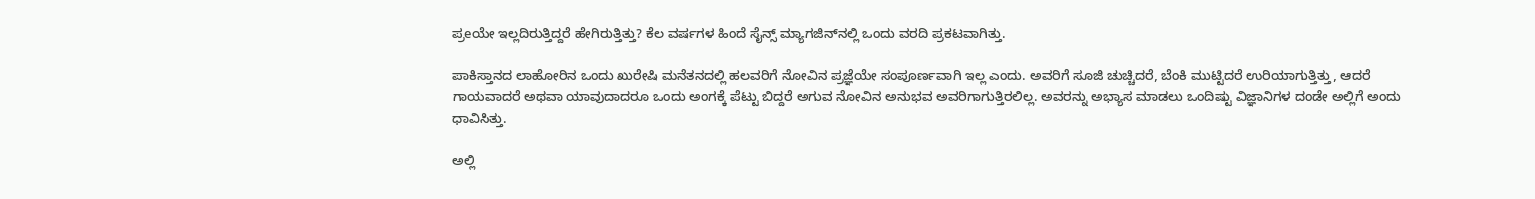ಪ್ರeಯೇ ಇಲ್ಲದಿರುತ್ತಿದ್ದರೆ ಹೇಗಿರುತ್ತಿತ್ತು? ಕೆಲ ವರ್ಷಗಳ ಹಿಂದೆ ಸೈನ್ಸ್ ಮ್ಯಾಗಜಿನ್‌ನಲ್ಲಿ ಒಂದು ವರದಿ ಪ್ರಕಟವಾಗಿತ್ತು.

ಪಾಕಿಸ್ತಾನದ ಲಾಹೋರಿನ ಒಂದು ಖುರೇಷಿ ಮನೆತನದಲ್ಲಿ ಹಲವರಿಗೆ ನೋವಿನ ಪ್ರಜ್ಞೆಯೇ ಸಂಪೂರ್ಣವಾಗಿ ಇಲ್ಲ ಎಂದು. ಅವರಿಗೆ ಸೂಜಿ ಚುಚ್ಚಿದರೆ, ಬೆಂಕಿ ಮುಟ್ಟಿದರೆ ಉರಿಯಾಗುತ್ತಿತ್ತು, ಆದರೆ ಗಾಯವಾದರೆ ಅಥವಾ ಯಾವುದಾದರೂ ಒಂದು ಅಂಗಕ್ಕೆ ಪೆಟ್ಟು ಬಿದ್ದರೆ ಅಗುವ ನೋವಿನ ಅನುಭವ ಅವರಿಗಾಗುತ್ತಿರಲಿಲ್ಲ. ಅವರನ್ನು ಅಭ್ಯಾಸ ಮಾಡಲು ಒಂದಿಷ್ಟು ವಿಜ್ಞಾನಿಗಳ ದಂಡೇ ಅಲ್ಲಿಗೆ ಅಂದು ಧಾವಿಸಿತ್ತು.

ಅಲ್ಲಿ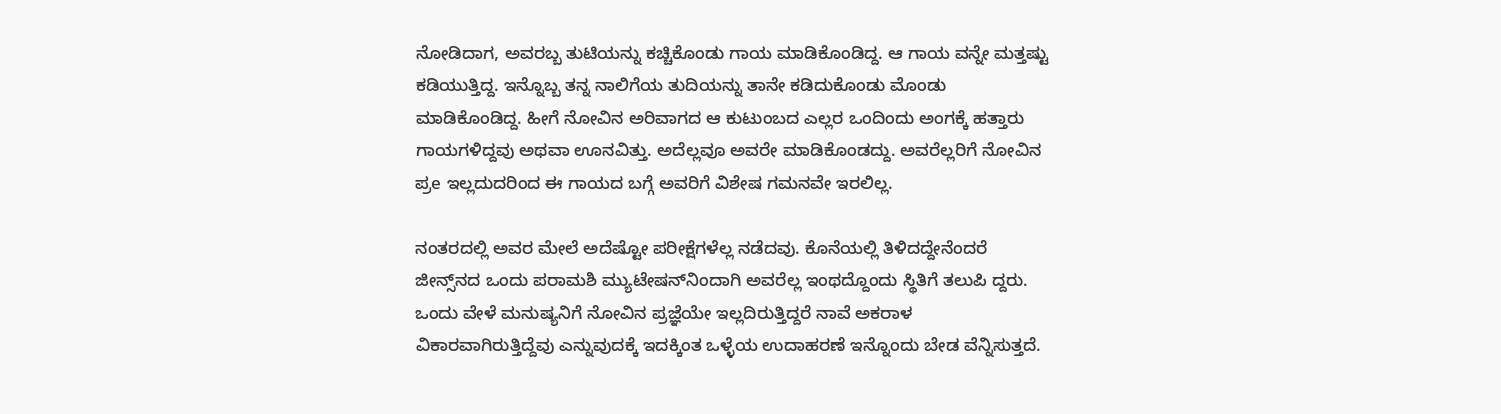ನೋಡಿದಾಗ, ಅವರಬ್ಬ ತುಟಿಯನ್ನು ಕಚ್ಚಿಕೊಂಡು ಗಾಯ ಮಾಡಿಕೊಂಡಿದ್ದ. ಆ ಗಾಯ ವನ್ನೇ ಮತ್ತಷ್ಟು ಕಡಿಯುತ್ತಿದ್ದ. ಇನ್ನೊಬ್ಬ ತನ್ನ ನಾಲಿಗೆಯ ತುದಿಯನ್ನು ತಾನೇ ಕಡಿದುಕೊಂಡು ಮೊಂಡು ಮಾಡಿಕೊಂಡಿದ್ದ. ಹೀಗೆ ನೋವಿನ ಅರಿವಾಗದ ಆ ಕುಟುಂಬದ ಎಲ್ಲರ ಒಂದಿಂದು ಅಂಗಕ್ಕೆ ಹತ್ತಾರು ಗಾಯಗಳಿದ್ದವು ಅಥವಾ ಊನವಿತ್ತು. ಅದೆಲ್ಲವೂ ಅವರೇ ಮಾಡಿಕೊಂಡದ್ದು. ಅವರೆಲ್ಲರಿಗೆ ನೋವಿನ ಪ್ರe ಇಲ್ಲದುದರಿಂದ ಈ ಗಾಯದ ಬಗ್ಗೆ ಅವರಿಗೆ ವಿಶೇಷ ಗಮನವೇ ಇರಲಿಲ್ಲ.

ನಂತರದಲ್ಲಿ ಅವರ ಮೇಲೆ ಅದೆಷ್ಟೋ ಪರೀಕ್ಷೆಗಳೆಲ್ಲ ನಡೆದವು. ಕೊನೆಯಲ್ಲಿ ತಿಳಿದದ್ದೇನೆಂದರೆ ಜೀನ್ಸ್‌ನದ ಒಂದು ಪರಾಮಶಿ ಮ್ಯುಟೇಷನ್‌ನಿಂದಾಗಿ ಅವರೆಲ್ಲ ಇಂಥದ್ದೊಂದು ಸ್ಥಿತಿಗೆ ತಲುಪಿ ದ್ದರು. ಒಂದು ವೇಳೆ ಮನುಷ್ಯನಿಗೆ ನೋವಿನ ಪ್ರಜ್ಞೆಯೇ ಇಲ್ಲದಿರುತ್ತಿದ್ದರೆ ನಾವೆ ಅಕರಾಳ ವಿಕಾರವಾಗಿರುತ್ತಿದ್ದೆವು ಎನ್ನುವುದಕ್ಕೆ ಇದಕ್ಕಿಂತ ಒಳ್ಳೆಯ ಉದಾಹರಣೆ ಇನ್ನೊಂದು ಬೇಡ ವೆನ್ನಿಸುತ್ತದೆ.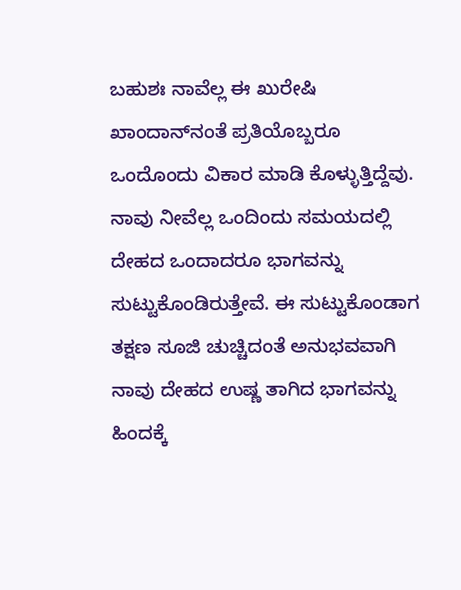ಬಹುಶಃ ನಾವೆಲ್ಲ ಈ ಖುರೇಷಿ ಖಾಂದಾನ್‌ನಂತೆ ಪ್ರತಿಯೊಬ್ಬರೂ ಒಂದೊಂದು ವಿಕಾರ ಮಾಡಿ ಕೊಳ್ಳುತ್ತಿದ್ದೆವು. ನಾವು ನೀವೆಲ್ಲ ಒಂದಿಂದು ಸಮಯದಲ್ಲಿ ದೇಹದ ಒಂದಾದರೂ ಭಾಗವನ್ನು ಸುಟ್ಟುಕೊಂಡಿರುತ್ತೇವೆ. ಈ ಸುಟ್ಟುಕೊಂಡಾಗ ತಕ್ಷಣ ಸೂಜಿ ಚುಚ್ಚಿದಂತೆ ಅನುಭವವಾಗಿ ನಾವು ದೇಹದ ಉಷ್ಣ ತಾಗಿದ ಭಾಗವನ್ನು ಹಿಂದಕ್ಕೆ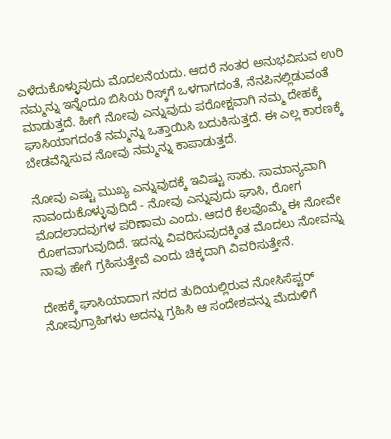ಎಳೆದುಕೊಳ್ಳುವುದು ಮೊದಲನೆಯದು. ಆದರೆ ನಂತರ ಅನುಭವಿಸುವ ಉರಿ ನಮ್ಮನ್ನು ಇನ್ನೆಂದೂ ಬಿಸಿಯ ರಿಸ್ಕ್‌ಗೆ ಒಳಗಾಗದಂತೆ, ನೆನಪಿನಲ್ಲಿಡುವಂತೆ ಮಾಡುತ್ತದೆ. ಹೀಗೆ ನೋವು ಎನ್ನುವುದು ಪರೋಕ್ಷವಾಗಿ ನಮ್ಮ ದೇಹಕ್ಕೆ ಘಾಸಿಯಾಗದಂತೆ ನಮ್ಮನ್ನು ಒತ್ತಾಯಿಸಿ ಬದುಕಿಸುತ್ತದೆ. ಈ ಎಲ್ಲ ಕಾರಣಕ್ಕೆ ಬೇಡವೆನ್ನಿಸುವ ನೋವು ನಮ್ಮನ್ನು ಕಾಪಾಡುತ್ತದೆ.

ನೋವು ಎಷ್ಟು ಮುಖ್ಯ ಎನ್ನುವುದಕ್ಕೆ ಇವಿಷ್ಟು ಸಾಕು. ಸಾಮಾನ್ಯವಾಗಿ ನಾವಂದುಕೊಳ್ಳುವುದಿದೆ - ನೋವು ಎನ್ನುವುದು ಘಾಸಿ, ರೋಗ ಮೊದಲಾದವುಗಳ ಪರಿಣಾಮ ಎಂದು. ಆದರೆ ಕೆಲವೊಮ್ಮೆ ಈ ನೋವೇ ರೋಗವಾಗುವುದಿದೆ. ಇದನ್ನು ವಿವರಿಸುವುದಕ್ಕಿಂತ ಮೊದಲು ನೋವನ್ನು ನಾವು ಹೇಗೆ ಗ್ರಹಿಸುತ್ತೇವೆ ಎಂದು ಚಿಕ್ಕದಾಗಿ ವಿವರಿಸುತ್ತೇನೆ.

ದೇಹಕ್ಕೆ ಘಾಸಿಯಾದಾಗ ನರದ ತುದಿಯಲ್ಲಿರುವ ನೋಸಿಸೆಪ್ಟರ್ ನೋವುಗ್ರಾಹಿಗಳು ಅದನ್ನು ಗ್ರಹಿಸಿ ಆ ಸಂದೇಶವನ್ನು ಮೆದುಳಿಗೆ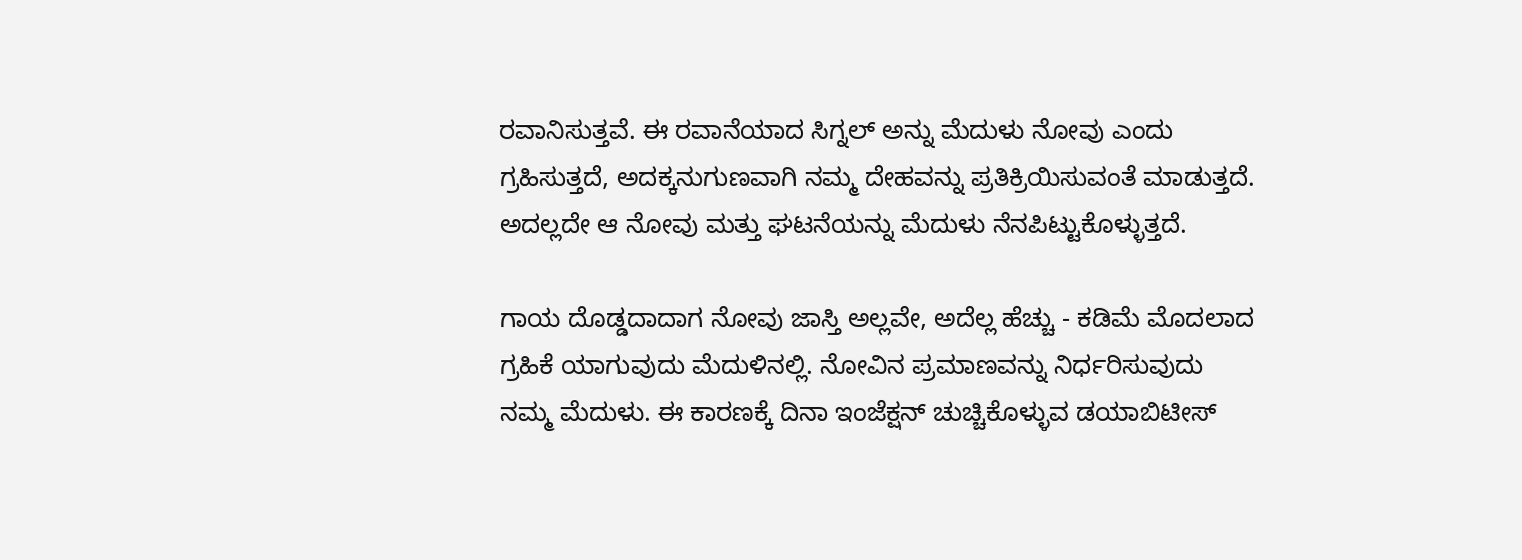ರವಾನಿಸುತ್ತವೆ. ಈ ರವಾನೆಯಾದ ಸಿಗ್ನಲ್ ಅನ್ನು ಮೆದುಳು ನೋವು ಎಂದು ಗ್ರಹಿಸುತ್ತದೆ, ಅದಕ್ಕನುಗುಣವಾಗಿ ನಮ್ಮ ದೇಹವನ್ನು ಪ್ರತಿಕ್ರಿಯಿಸುವಂತೆ ಮಾಡುತ್ತದೆ. ಅದಲ್ಲದೇ ಆ ನೋವು ಮತ್ತು ಘಟನೆಯನ್ನು ಮೆದುಳು ನೆನಪಿಟ್ಟುಕೊಳ್ಳುತ್ತದೆ.

ಗಾಯ ದೊಡ್ಡದಾದಾಗ ನೋವು ಜಾಸ್ತಿ ಅಲ್ಲವೇ, ಅದೆಲ್ಲ ಹೆಚ್ಚು - ಕಡಿಮೆ ಮೊದಲಾದ ಗ್ರಹಿಕೆ ಯಾಗುವುದು ಮೆದುಳಿನಲ್ಲಿ. ನೋವಿನ ಪ್ರಮಾಣವನ್ನು ನಿರ್ಧರಿಸುವುದು ನಮ್ಮ ಮೆದುಳು. ಈ ಕಾರಣಕ್ಕೆ ದಿನಾ ಇಂಜೆಕ್ಷನ್ ಚುಚ್ಚಿಕೊಳ್ಳುವ ಡಯಾಬಿಟೀಸ್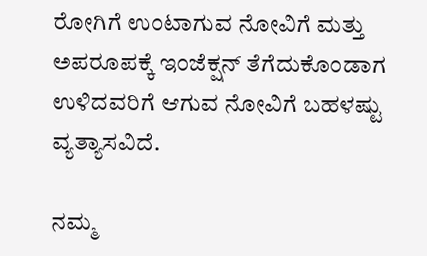ರೋಗಿಗೆ ಉಂಟಾಗುವ ನೋವಿಗೆ ಮತ್ತು ಅಪರೂಪಕ್ಕೆ ಇಂಜೆಕ್ಷನ್ ತೆಗೆದುಕೊಂಡಾಗ ಉಳಿದವರಿಗೆ ಆಗುವ ನೋವಿಗೆ ಬಹಳಷ್ಟು ವ್ಯತ್ಯಾಸವಿದೆ.

ನಮ್ಮ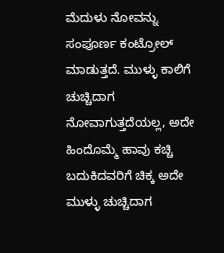ಮೆದುಳು ನೋವನ್ನು ಸಂಪೂರ್ಣ ಕಂಟ್ರೋಲ್ ಮಾಡುತ್ತದೆ. ಮುಳ್ಳು ಕಾಲಿಗೆ ಚುಚ್ಚಿದಾಗ ನೋವಾಗುತ್ತದೆಯಲ್ಲ, ಅದೇ ಹಿಂದೊಮ್ಮೆ ಹಾವು ಕಚ್ಚಿ ಬದುಕಿದವರಿಗೆ ಚಿಕ್ಕ ಅದೇ ಮುಳ್ಳು ಚುಚ್ಚಿದಾಗ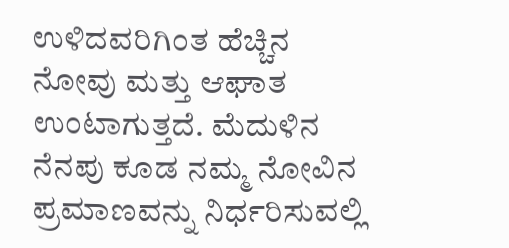ಉಳಿದವರಿಗಿಂತ ಹೆಚ್ಚಿನ ನೋವು ಮತ್ತು ಆಘಾತ ಉಂಟಾಗುತ್ತದೆ. ಮೆದುಳಿನ ನೆನಪು ಕೂಡ ನಮ್ಮ ನೋವಿನ ಪ್ರಮಾಣವನ್ನು ನಿರ್ಧರಿಸುವಲ್ಲಿ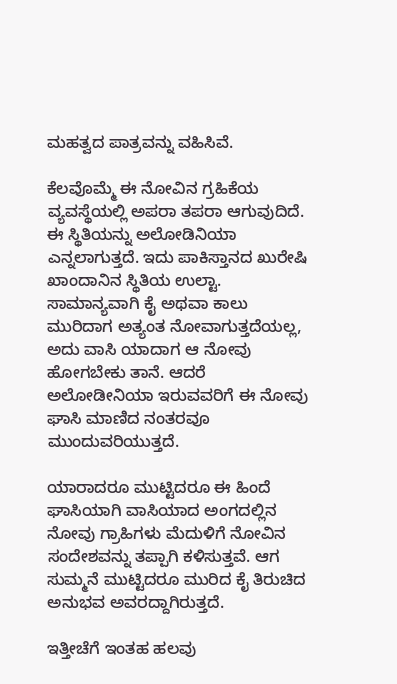ಮಹತ್ವದ ಪಾತ್ರವನ್ನು ವಹಿಸಿವೆ.

ಕೆಲವೊಮ್ಮೆ ಈ ನೋವಿನ ಗ್ರಹಿಕೆಯ ವ್ಯವಸ್ಥೆಯಲ್ಲಿ ಅಪರಾ ತಪರಾ ಆಗುವುದಿದೆ. ಈ ಸ್ಥಿತಿಯನ್ನು ಅಲೋಡಿನಿಯಾ ಎನ್ನಲಾಗುತ್ತದೆ. ಇದು ಪಾಕಿಸ್ತಾನದ ಖುರೇಷಿ ಖಾಂದಾನಿನ ಸ್ಥಿತಿಯ ಉಲ್ಟಾ. ಸಾಮಾನ್ಯವಾಗಿ ಕೈ ಅಥವಾ ಕಾಲು ಮುರಿದಾಗ ಅತ್ಯಂತ ನೋವಾಗುತ್ತದೆಯಲ್ಲ, ಅದು ವಾಸಿ ಯಾದಾಗ ಆ ನೋವು ಹೋಗಬೇಕು ತಾನೆ. ಆದರೆ ಅಲೋಡೀನಿಯಾ ಇರುವವರಿಗೆ ಈ ನೋವು ಘಾಸಿ ಮಾಣಿದ ನಂತರವೂ ಮುಂದುವರಿಯುತ್ತದೆ.

ಯಾರಾದರೂ ಮುಟ್ಟಿದರೂ ಈ ಹಿಂದೆ ಘಾಸಿಯಾಗಿ ವಾಸಿಯಾದ ಅಂಗದಲ್ಲಿನ ನೋವು ಗ್ರಾಹಿಗಳು ಮೆದುಳಿಗೆ ನೋವಿನ ಸಂದೇಶವನ್ನು ತಪ್ಪಾಗಿ ಕಳಿಸುತ್ತವೆ. ಆಗ ಸುಮ್ಮನೆ ಮುಟ್ಟಿದರೂ ಮುರಿದ ಕೈ ತಿರುಚಿದ ಅನುಭವ ಅವರದ್ದಾಗಿರುತ್ತದೆ.

ಇತ್ತೀಚೆಗೆ ಇಂತಹ ಹಲವು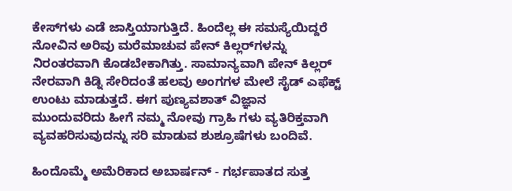ಕೇಸ್‌ಗಳು ಎಡೆ ಜಾಸ್ತಿಯಾಗುತ್ತಿದೆ. ಹಿಂದೆಲ್ಲ ಈ ಸಮಸ್ಯೆಯಿದ್ದರೆ ನೋವಿನ ಅರಿವು ಮರೆಮಾಚುವ ಪೇನ್ ಕಿಲ್ಲರ್‌ಗಳನ್ನು ನಿರಂತರವಾಗಿ ಕೊಡಬೇಕಾಗಿತ್ತು. ಸಾಮಾನ್ಯವಾಗಿ ಪೇನ್ ಕಿಲ್ಲರ್ ನೇರವಾಗಿ ಕಿಡ್ನಿ ಸೇರಿದಂತೆ ಹಲವು ಅಂಗಗಳ ಮೇಲೆ ಸೈಡ್ ಎಫೆಕ್ಟ್ ಉಂಟು ಮಾಡುತ್ತದೆ. ಈಗ ಪುಣ್ಯವಶಾತ್ ವಿಜ್ಞಾನ ಮುಂದುವರಿದು ಹೀಗೆ ನಮ್ಮ ನೋವು ಗ್ರಾಹಿ ಗಳು ವ್ಯತಿರಿಕ್ತವಾಗಿ ವ್ಯವಹರಿಸುವುದನ್ನು ಸರಿ ಮಾಡುವ ಶುಶ್ರೂಷೆಗಳು ಬಂದಿವೆ.

ಹಿಂದೊಮ್ಮೆ ಅಮೆರಿಕಾದ ಅಬಾರ್ಷನ್ - ಗರ್ಭಪಾತದ ಸುತ್ತ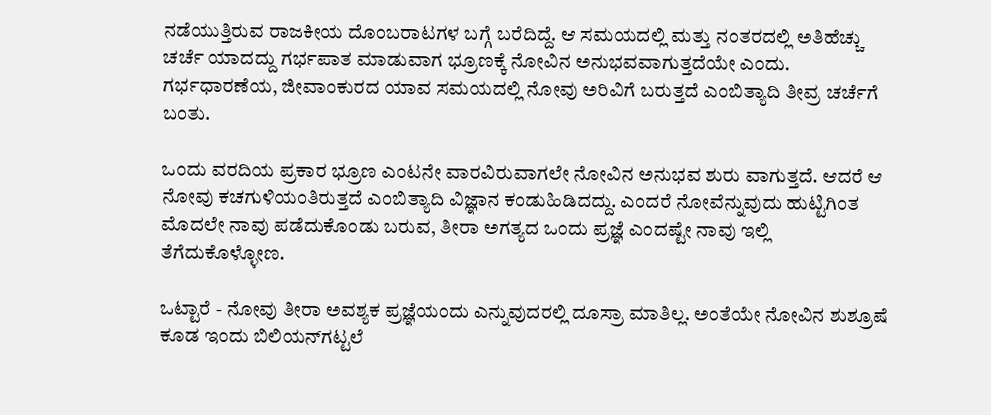ನಡೆಯುತ್ತಿರುವ ರಾಜಕೀಯ ದೊಂಬರಾಟಗಳ ಬಗ್ಗೆ ಬರೆದಿದ್ದೆ. ಆ ಸಮಯದಲ್ಲಿ ಮತ್ತು ನಂತರದಲ್ಲಿ ಅತಿಹೆಚ್ಚು ಚರ್ಚೆ ಯಾದದ್ದು ಗರ್ಭಪಾತ ಮಾಡುವಾಗ ಭ್ರೂಣಕ್ಕೆ ನೋವಿನ ಅನುಭವವಾಗುತ್ತದೆಯೇ ಎಂದು. ಗರ್ಭಧಾರಣೆಯ, ಜೀವಾಂಕುರದ ಯಾವ ಸಮಯದಲ್ಲಿ ನೋವು ಅರಿವಿಗೆ ಬರುತ್ತದೆ ಎಂಬಿತ್ಯಾದಿ ತೀವ್ರ ಚರ್ಚೆಗೆ ಬಂತು.

ಒಂದು ವರದಿಯ ಪ್ರಕಾರ ಭ್ರೂಣ ಎಂಟನೇ ವಾರವಿರುವಾಗಲೇ ನೋವಿನ ಅನುಭವ ಶುರು ವಾಗುತ್ತದೆ. ಆದರೆ ಆ ನೋವು ಕಚಗುಳಿಯಂತಿರುತ್ತದೆ ಎಂಬಿತ್ಯಾದಿ ವಿಜ್ಞಾನ ಕಂಡುಹಿಡಿದದ್ದು. ಎಂದರೆ ನೋವೆನ್ನುವುದು ಹುಟ್ಟಿಗಿಂತ ಮೊದಲೇ ನಾವು ಪಡೆದುಕೊಂಡು ಬರುವ, ತೀರಾ ಅಗತ್ಯದ ಒಂದು ಪ್ರಜ್ಞೆ ಎಂದಷ್ಟೇ ನಾವು ಇಲ್ಲಿ ತೆಗೆದುಕೊಳ್ಳೋಣ.

ಒಟ್ಟಾರೆ - ನೋವು ತೀರಾ ಅವಶ್ಯಕ ಪ್ರಜ್ಞೆಯಂದು ಎನ್ನುವುದರಲ್ಲಿ ದೂಸ್ರಾ ಮಾತಿಲ್ಲ. ಅಂತೆಯೇ ನೋವಿನ ಶುಶ್ರೂಷೆ ಕೂಡ ಇಂದು ಬಿಲಿಯನ್‌ಗಟ್ಟಲೆ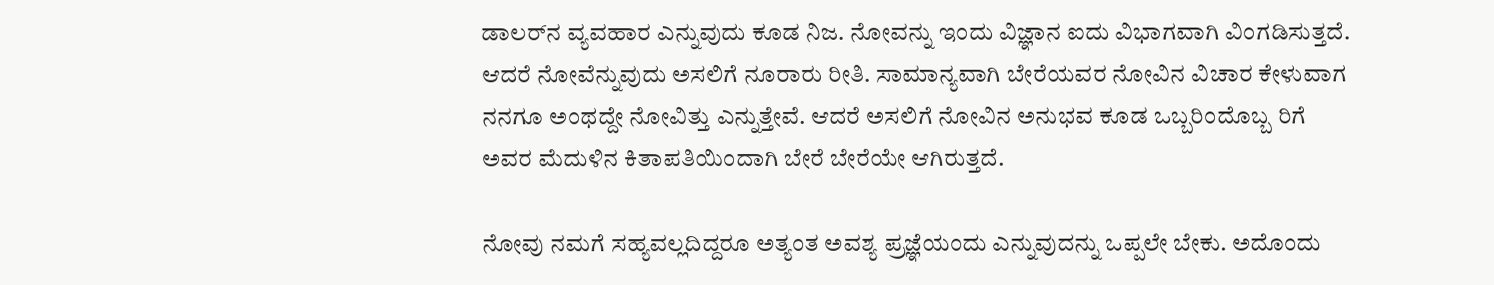ಡಾಲರ್‌ನ ವ್ಯವಹಾರ ಎನ್ನುವುದು ಕೂಡ ನಿಜ. ನೋವನ್ನು ಇಂದು ವಿಜ್ಞಾನ ಐದು ವಿಭಾಗವಾಗಿ ವಿಂಗಡಿಸುತ್ತದೆ. ಆದರೆ ನೋವೆನ್ನುವುದು ಅಸಲಿಗೆ ನೂರಾರು ರೀತಿ. ಸಾಮಾನ್ಯವಾಗಿ ಬೇರೆಯವರ ನೋವಿನ ವಿಚಾರ ಕೇಳುವಾಗ ನನಗೂ ಅಂಥದ್ದೇ ನೋವಿತ್ತು ಎನ್ನುತ್ತೇವೆ. ಆದರೆ ಅಸಲಿಗೆ ನೋವಿನ ಅನುಭವ ಕೂಡ ಒಬ್ಬರಿಂದೊಬ್ಬ ರಿಗೆ ಅವರ ಮೆದುಳಿನ ಕಿತಾಪತಿಯಿಂದಾಗಿ ಬೇರೆ ಬೇರೆಯೇ ಆಗಿರುತ್ತದೆ.

ನೋವು ನಮಗೆ ಸಹ್ಯವಲ್ಲದಿದ್ದರೂ ಅತ್ಯಂತ ಅವಶ್ಯ ಪ್ರಜ್ಞೆಯಂದು ಎನ್ನುವುದನ್ನು ಒಪ್ಪಲೇ ಬೇಕು. ಅದೊಂದು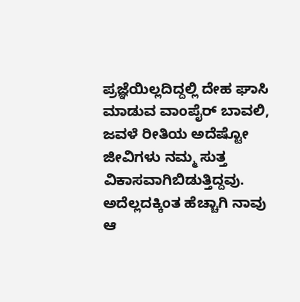ಪ್ರಜ್ಞೆಯಿಲ್ಲದಿದ್ದಲ್ಲಿ ದೇಹ ಘಾಸಿ ಮಾಡುವ ವಾಂಪೈರ್ ಬಾವಲಿ, ಜವಳೆ ರೀತಿಯ ಅದೆಷ್ಟೋ ಜೀವಿಗಳು ನಮ್ಮ ಸುತ್ತ ವಿಕಾಸವಾಗಿಬಿಡುತ್ತಿದ್ದವು. ಅದೆಲ್ಲದಕ್ಕಿಂತ ಹೆಚ್ಚಾಗಿ ನಾವು ಆ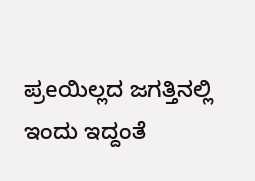ಪ್ರeಯಿಲ್ಲದ ಜಗತ್ತಿನಲ್ಲಿ ಇಂದು ಇದ್ದಂತೆ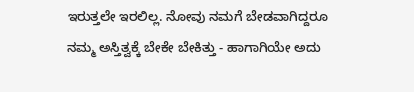ಇರುತ್ತಲೇ ಇರಲಿಲ್ಲ. ನೋವು ನಮಗೆ ಬೇಡವಾಗಿದ್ದರೂ ನಮ್ಮ ಅಸ್ತಿತ್ವಕ್ಕೆ ಬೇಕೇ ಬೇಕಿತ್ತು - ಹಾಗಾಗಿಯೇ ಅದು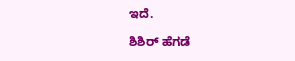ಇದೆ.

ಶಿಶಿರ್‌ ಹೆಗಡೆ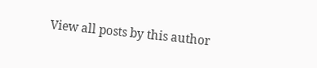View all posts by this author